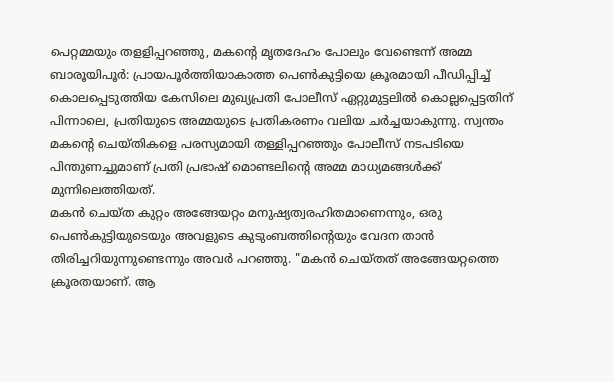പെറ്റമ്മയും തളളിപ്പറഞ്ഞു, മകൻ്റെ മൃതദേഹം പോലും വേണ്ടെന്ന് അമ്മ
ബാരൂയിപൂർ: പ്രായപൂർത്തിയാകാത്ത പെൺകുട്ടിയെ ക്രൂരമായി പീഡിപ്പിച്ച് കൊലപ്പെടുത്തിയ കേസിലെ മുഖ്യപ്രതി പോലീസ് ഏറ്റുമുട്ടലിൽ കൊല്ലപ്പെട്ടതിന് പിന്നാലെ, പ്രതിയുടെ അമ്മയുടെ പ്രതികരണം വലിയ ചർച്ചയാകുന്നു. സ്വന്തം മകന്റെ ചെയ്തികളെ പരസ്യമായി തള്ളിപ്പറഞ്ഞും പോലീസ് നടപടിയെ പിന്തുണച്ചുമാണ് പ്രതി പ്രഭാഷ് മൊണ്ടലിന്റെ അമ്മ മാധ്യമങ്ങൾക്ക് മുന്നിലെത്തിയത്.
മകൻ ചെയ്ത കുറ്റം അങ്ങേയറ്റം മനുഷ്യത്വരഹിതമാണെന്നും, ഒരു പെൺകുട്ടിയുടെയും അവളുടെ കുടുംബത്തിന്റെയും വേദന താൻ തിരിച്ചറിയുന്നുണ്ടെന്നും അവർ പറഞ്ഞു. "മകൻ ചെയ്തത് അങ്ങേയറ്റത്തെ ക്രൂരതയാണ്. ആ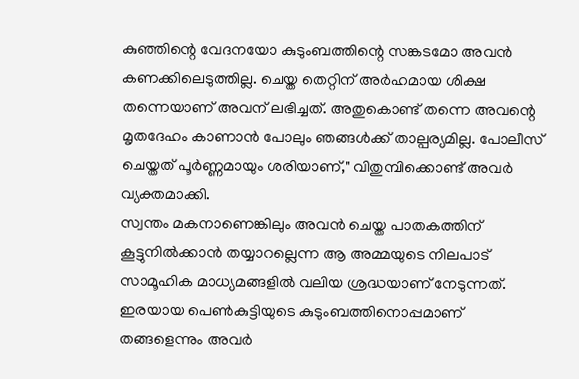കുഞ്ഞിന്റെ വേദനയോ കുടുംബത്തിന്റെ സങ്കടമോ അവൻ കണക്കിലെടുത്തില്ല. ചെയ്ത തെറ്റിന് അർഹമായ ശിക്ഷ തന്നെയാണ് അവന് ലഭിച്ചത്. അതുകൊണ്ട് തന്നെ അവന്റെ മൃതദേഹം കാണാൻ പോലും ഞങ്ങൾക്ക് താല്പര്യമില്ല. പോലീസ് ചെയ്തത് പൂർണ്ണമായും ശരിയാണ്," വിതുമ്പിക്കൊണ്ട് അവർ വ്യക്തമാക്കി.
സ്വന്തം മകനാണെങ്കിലും അവൻ ചെയ്ത പാതകത്തിന് കൂട്ടുനിൽക്കാൻ തയ്യാറല്ലെന്ന ആ അമ്മയുടെ നിലപാട് സാമൂഹിക മാധ്യമങ്ങളിൽ വലിയ ശ്രദ്ധയാണ് നേടുന്നത്. ഇരയായ പെൺകുട്ടിയുടെ കുടുംബത്തിനൊപ്പമാണ് തങ്ങളെന്നും അവർ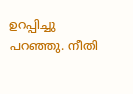ഉറപ്പിച്ചു പറഞ്ഞു. നീതി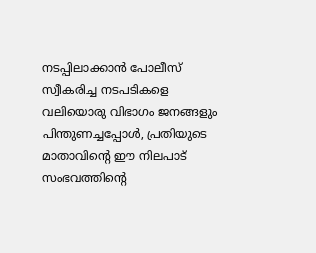നടപ്പിലാക്കാൻ പോലീസ് സ്വീകരിച്ച നടപടികളെ വലിയൊരു വിഭാഗം ജനങ്ങളും പിന്തുണച്ചപ്പോൾ, പ്രതിയുടെ മാതാവിന്റെ ഈ നിലപാട് സംഭവത്തിന്റെ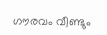ഗൗരവം വീണ്ടും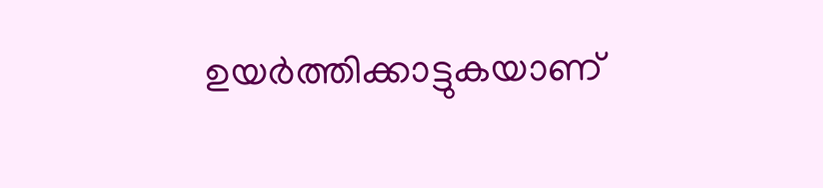ഉയർത്തിക്കാട്ടുകയാണ്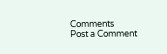Comments
Post a Comment